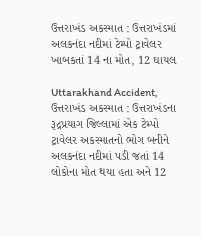ઉત્તરાખંડ અકસ્માત : ઉત્તરાખંડમાં અલકનંદા નદીમાં ટેમ્પો ટ્રાવેલર ખાબકતાં 14 ના મોત, 12 ઘાયલ

Uttarakhand Accident, ઉત્તરાખંડ અકસ્માત : ઉત્તરાખંડના રૂદ્રપ્રયાગ જિલ્લામાં એક ટેમ્પો ટ્રાવેલર અકસ્માતનો ભોગ બનીને અલકનંદા નદીમાં પડી જતાં 14 લોકોના મોત થયા હતા અને 12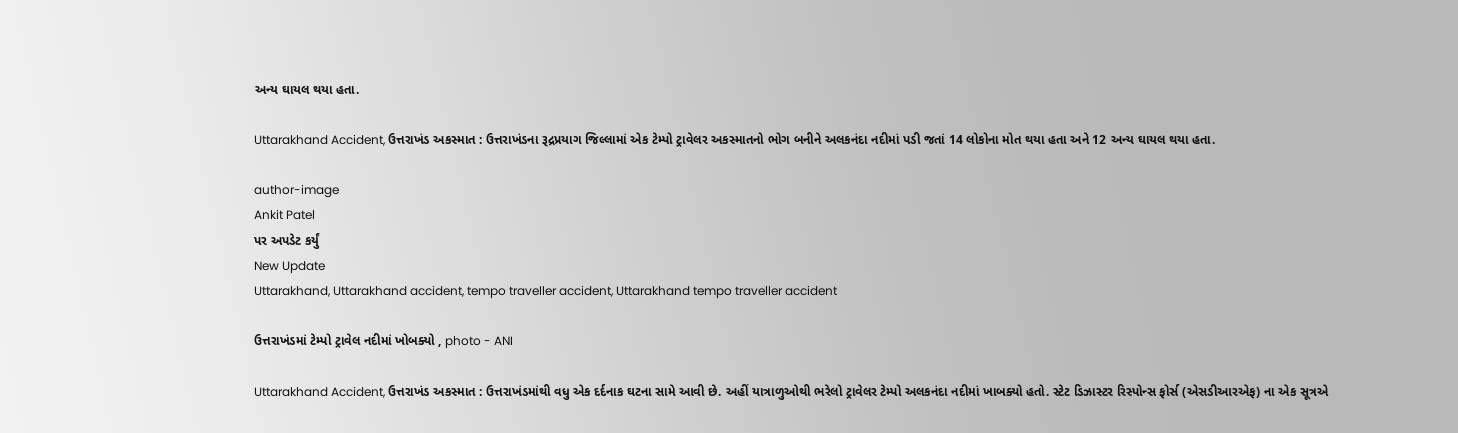અન્ય ઘાયલ થયા હતા.

Uttarakhand Accident, ઉત્તરાખંડ અકસ્માત : ઉત્તરાખંડના રૂદ્રપ્રયાગ જિલ્લામાં એક ટેમ્પો ટ્રાવેલર અકસ્માતનો ભોગ બનીને અલકનંદા નદીમાં પડી જતાં 14 લોકોના મોત થયા હતા અને 12 અન્ય ઘાયલ થયા હતા.

author-image
Ankit Patel
પર અપડેટ કર્યું
New Update
Uttarakhand, Uttarakhand accident, tempo traveller accident, Uttarakhand tempo traveller accident

ઉત્તરાખંડમાં ટેમ્પો ટ્રાવેલ નદીમાં ખોબક્યો , photo - ANI

Uttarakhand Accident, ઉત્તરાખંડ અકસ્માત : ઉત્તરાખંડમાંથી વધુ એક દર્દનાક ઘટના સામે આવી છે. અહીં યાત્રાળુઓથી ભરેલો ટ્રાવેલર ટેમ્પો અલકનંદા નદીમાં ખાબક્યો હતો. સ્ટેટ ડિઝાસ્ટર રિસ્પોન્સ ફોર્સ (એસડીઆરએફ) ના એક સૂત્રએ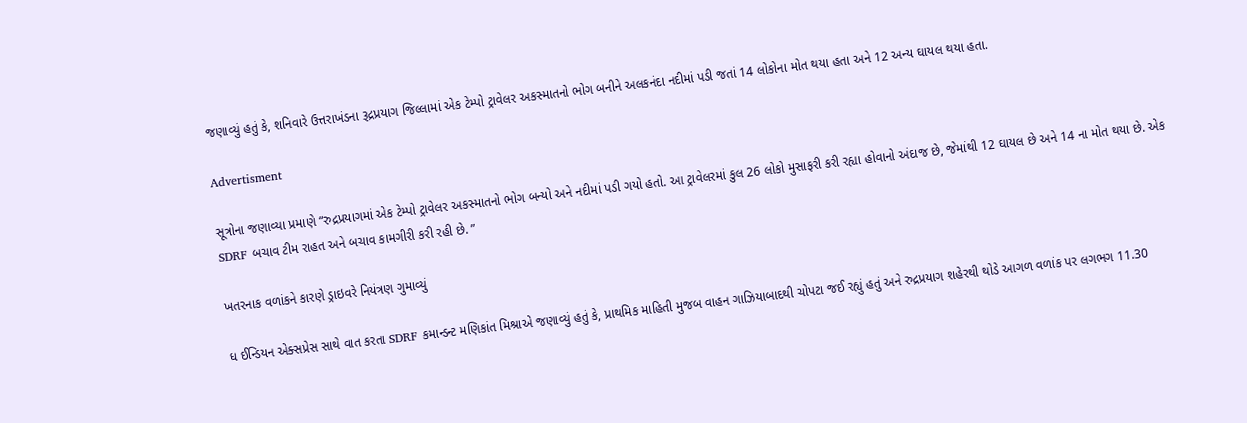જણાવ્યું હતું કે, શનિવારે ઉત્તરાખંડના રૂદ્રપ્રયાગ જિલ્લામાં એક ટેમ્પો ટ્રાવેલર અકસ્માતનો ભોગ બનીને અલકનંદા નદીમાં પડી જતાં 14 લોકોના મોત થયા હતા અને 12 અન્ય ઘાયલ થયા હતા.

Advertisment

સૂત્રોના જણાવ્યા પ્રમાણે “રુદ્રપ્રયાગમાં એક ટેમ્પો ટ્રાવેલર અકસ્માતનો ભોગ બન્યો અને નદીમાં પડી ગયો હતો. આ ટ્રાવેલરમાં કુલ 26 લોકો મુસાફરી કરી રહ્યા હોવાનો અંદાજ છે, જેમાંથી 12 ઘાયલ છે અને 14 ના મોત થયા છે. એક SDRF બચાવ ટીમ રાહત અને બચાવ કામગીરી કરી રહી છે. ”

ખતરનાક વળાંકને કારણે ડ્રાઇવરે નિયંત્રણ ગુમાવ્યું

ધ ઈન્ડિયન એક્સપ્રેસ સાથે વાત કરતા SDRF કમાન્ડન્ટ મણિકાંત મિશ્રાએ જણાવ્યું હતું કે, પ્રાથમિક માહિતી મુજબ વાહન ગાઝિયાબાદથી ચોપટા જઈ રહ્યું હતું અને રુદ્રપ્રયાગ શહેરથી થોડે આગળ વળાંક પર લગભગ 11.30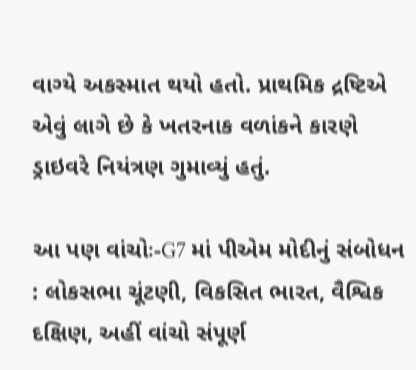વાગ્યે અકસ્માત થયો હતો. પ્રાથમિક દ્રષ્ટિએ એવું લાગે છે કે ખતરનાક વળાંકને કારણે ડ્રાઇવરે નિયંત્રણ ગુમાવ્યું હતું.

આ પણ વાંચોઃ-G7 માં પીએમ મોદીનું સંબોધન : લોકસભા ચૂંટણી, વિકસિત ભારત, વૈશ્વિક દક્ષિણ, અહીં વાંચો સંપૂર્ણ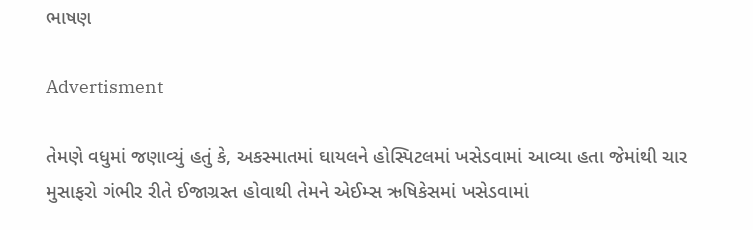ભાષણ

Advertisment

તેમણે વધુમાં જણાવ્યું હતું કે, અકસ્માતમાં ઘાયલને હોસ્પિટલમાં ખસેડવામાં આવ્યા હતા જેમાંથી ચાર મુસાફરો ગંભીર રીતે ઈજાગ્રસ્ત હોવાથી તેમને એઈમ્સ ઋષિકેસમાં ખસેડવામાં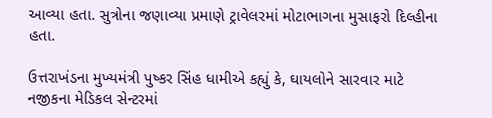આવ્યા હતા. સુત્રોના જણાવ્યા પ્રમાણે ટ્રાવેલરમાં મોટાભાગના મુસાફરો દિલ્હીના હતા.

ઉત્તરાખંડના મુખ્યમંત્રી પુષ્કર સિંહ ધામીએ કહ્યું કે, ઘાયલોને સારવાર માટે નજીકના મેડિકલ સેન્ટરમાં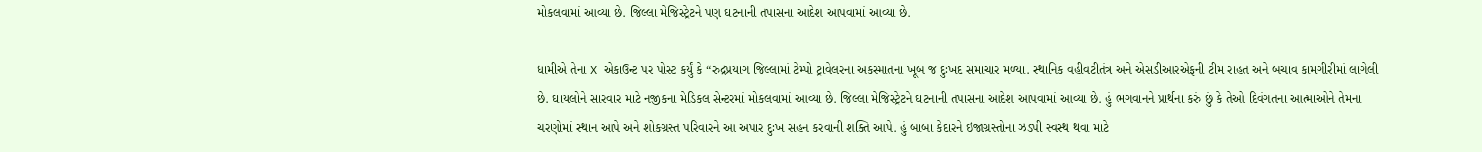મોકલવામાં આવ્યા છે. જિલ્લા મેજિસ્ટ્રેટને પણ ઘટનાની તપાસના આદેશ આપવામાં આવ્યા છે.

ધામીએ તેના X એકાઉન્ટ પર પોસ્ટ કર્યું કે “રુદ્રપ્રયાગ જિલ્લામાં ટેમ્પો ટ્રાવેલરના અકસ્માતના ખૂબ જ દુઃખદ સમાચાર મળ્યા. સ્થાનિક વહીવટીતંત્ર અને એસડીઆરએફની ટીમ રાહત અને બચાવ કામગીરીમાં લાગેલી છે. ઘાયલોને સારવાર માટે નજીકના મેડિકલ સેન્ટરમાં મોકલવામાં આવ્યા છે. જિલ્લા મેજિસ્ટ્રેટને ઘટનાની તપાસના આદેશ આપવામાં આવ્યા છે. હું ભગવાનને પ્રાર્થના કરું છું કે તેઓ દિવંગતના આત્માઓને તેમના ચરણોમાં સ્થાન આપે અને શોકગ્રસ્ત પરિવારને આ અપાર દુઃખ સહન કરવાની શક્તિ આપે. હું બાબા કેદારને ઇજાગ્રસ્તોના ઝડપી સ્વસ્થ થવા માટે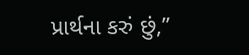પ્રાર્થના કરું છું,”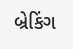બ્રેકિંગ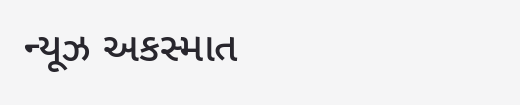ન્યૂઝ અકસ્માત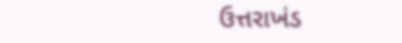ઉત્તરાખંડ